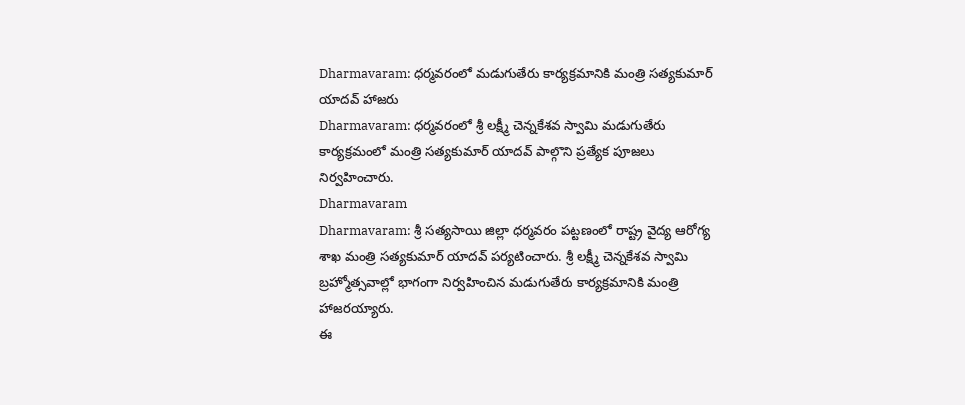Dharmavaram: ధర్మవరంలో మడుగుతేరు కార్యక్రమానికి మంత్రి సత్యకుమార్ యాదవ్ హాజరు
Dharmavaram: ధర్మవరంలో శ్రీ లక్ష్మీ చెన్నకేశవ స్వామి మడుగుతేరు కార్యక్రమంలో మంత్రి సత్యకుమార్ యాదవ్ పాల్గొని ప్రత్యేక పూజలు నిర్వహించారు.
Dharmavaram
Dharmavaram: శ్రీ సత్యసాయి జిల్లా ధర్మవరం పట్టణంలో రాష్ట్ర వైద్య ఆరోగ్య శాఖ మంత్రి సత్యకుమార్ యాదవ్ పర్యటించారు. శ్రీ లక్ష్మీ చెన్నకేశవ స్వామి బ్రహ్మోత్సవాల్లో భాగంగా నిర్వహించిన మడుగుతేరు కార్యక్రమానికి మంత్రి హాజరయ్యారు.
ఈ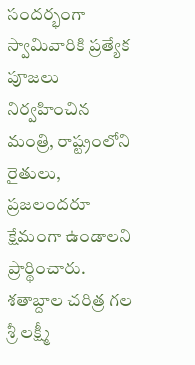సందర్భంగా స్వామివారికి ప్రత్యేక పూజలు నిర్వహించిన మంత్రి, రాష్ట్రంలోని రైతులు, ప్రజలందరూ క్షేమంగా ఉండాలని ప్రార్థించారు. శతాబ్దాల చరిత్ర గల శ్రీ లక్ష్మీ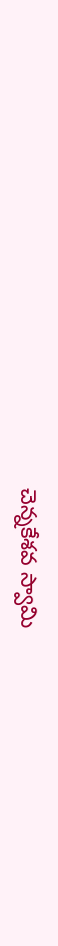చెన్నకేశవ స్వామి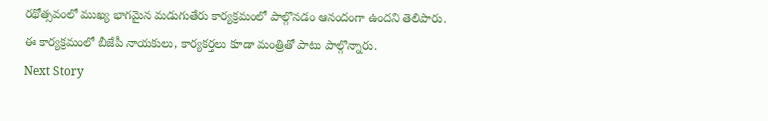రథోత్సవంలో ముఖ్య భాగమైన మడుగుతేరు కార్యక్రమంలో పాల్గొనడం ఆనందంగా ఉందని తెలిపారు.
ఈ కార్యక్రమంలో బీజేపీ నాయకులు, కార్యకర్తలు కూడా మంత్రితో పాటు పాల్గొన్నారు.
Next Story